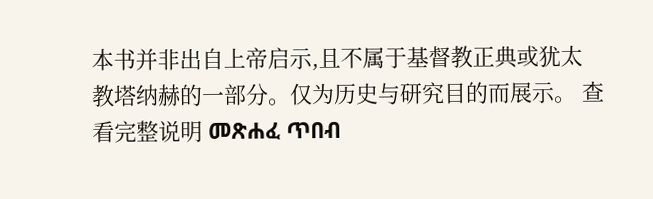本书并非出自上帝启示,且不属于基督教正典或犹太教塔纳赫的一部分。仅为历史与研究目的而展示。 查看完整说明 መጽሐፈ ጥበብ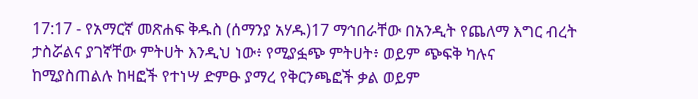17:17 - የአማርኛ መጽሐፍ ቅዱስ (ሰማንያ አሃዱ)17 ማኅበራቸው በአንዲት የጨለማ እግር ብረት ታስሯልና ያገኛቸው ምትሀት እንዲህ ነው፥ የሚያፏጭ ምትሀት፥ ወይም ጭፍቅ ካሉና ከሚያስጠልሉ ከዛፎች የተነሣ ድምፁ ያማረ የቅርንጫፎች ቃል ወይም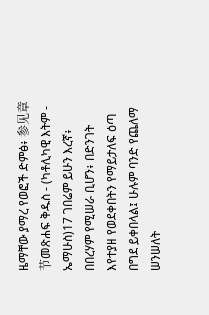ዜማቸው ያማረ የወፎች ድምፅ፥ 参见章节መጽሐፍ ቅዱስ - (ካቶሊካዊ እትም - ኤማሁስ)17 ገበሬም ይሁን እረኛ፥ በበረሃም የሚሠራ ቢሆን፥ በድንገት እየተያዘ የወደቀበትን የማይታለፍ ዕጣ በግደ ይቀበላል፤ ሁሉም ባንድ የጨለማ ሠንሠለት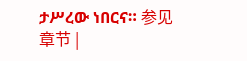ታሥረው ነበርና። 参见章节 |